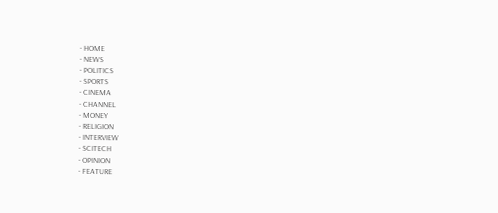- HOME
- NEWS
- POLITICS
- SPORTS
- CINEMA
- CHANNEL
- MONEY
- RELIGION
- INTERVIEW
- SCITECH
- OPINION
- FEATURE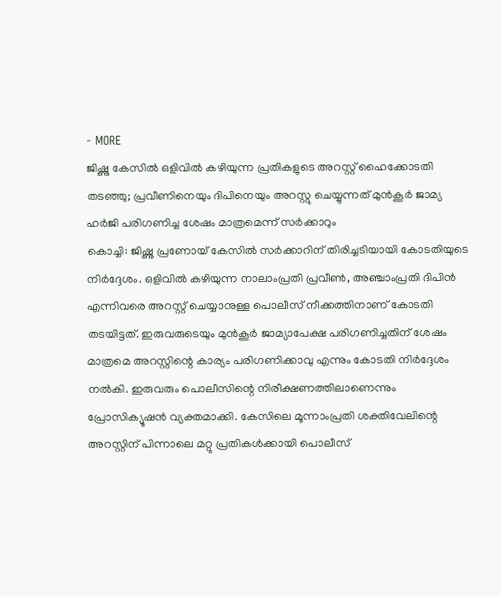- MORE
ജിഷ്ണു കേസിൽ ഒളിവിൽ കഴിയുന്ന പ്രതികളുടെ അറസ്റ്റ് ഹൈക്കോടതി തടഞ്ഞു; പ്രവീണിനെയും ദിപിനെയും അറസ്റ്റു ചെയ്യുന്നത് മുൻകൂർ ജാമ്യ ഹർജി പരിഗണിച്ച ശേഷം മാത്രമെന്ന് സർക്കാറും
കൊച്ചി: ജിഷ്ണു പ്രണോയ് കേസിൽ സർക്കാറിന് തിരിച്ചടിയായി കോടതിയുടെ നിർദ്ദേശം. ഒളിവിൽ കഴിയുന്ന നാലാംപ്രതി പ്രവീൺ, അഞ്ചാംപ്രതി ദിപിൻ എന്നിവരെ അറസ്റ്റ് ചെയ്യാനുള്ള പൊലീസ് നീക്കത്തിനാണ് കോടതി തടയിട്ടത്. ഇരുവരുടെയും മുൻകൂർ ജാമ്യാപേക്ഷ പരിഗണിച്ചതിന് ശേഷം മാത്രമെ അറസ്റ്റിന്റെ കാര്യം പരിഗണിക്കാവു എന്നും കോടതി നിർദ്ദേശം നൽകി. ഇരുവരും പൊലീസിന്റെ നിരീക്ഷണത്തിലാണെന്നും പ്രോസിക്യൂഷൻ വ്യക്തമാക്കി. കേസിലെ മൂന്നാംപ്രതി ശക്തിവേലിന്റെ അറസ്റ്റിന് പിന്നാലെ മറ്റു പ്രതികൾക്കായി പൊലീസ്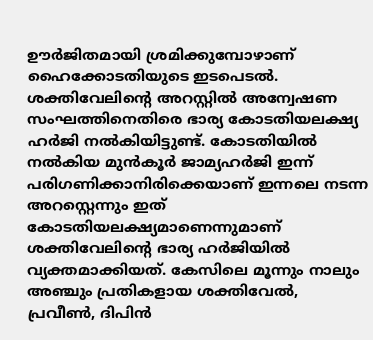ഊർജിതമായി ശ്രമിക്കുമ്പോഴാണ് ഹൈക്കോടതിയുടെ ഇടപെടൽ. ശക്തിവേലിന്റെ അറസ്റ്റിൽ അന്വേഷണ സംഘത്തിനെതിരെ ഭാര്യ കോടതിയലക്ഷ്യ ഹർജി നൽകിയിട്ടുണ്ട്. കോടതിയിൽ നൽകിയ മുൻകൂർ ജാമ്യഹർജി ഇന്ന് പരിഗണിക്കാനിരിക്കെയാണ് ഇന്നലെ നടന്ന അറസ്റ്റെന്നും ഇത് കോടതിയലക്ഷ്യമാണെന്നുമാണ് ശക്തിവേലിന്റെ ഭാര്യ ഹർജിയിൽ വ്യക്തമാക്കിയത്. കേസിലെ മൂന്നും നാലും അഞ്ചും പ്രതികളായ ശക്തിവേൽ, പ്രവീൺ, ദിപിൻ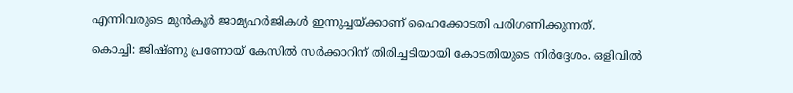എന്നിവരുടെ മുൻകൂർ ജാമ്യഹർജികൾ ഇന്നുച്ചയ്ക്കാണ് ഹൈക്കോടതി പരിഗണിക്കുന്നത്.

കൊച്ചി: ജിഷ്ണു പ്രണോയ് കേസിൽ സർക്കാറിന് തിരിച്ചടിയായി കോടതിയുടെ നിർദ്ദേശം. ഒളിവിൽ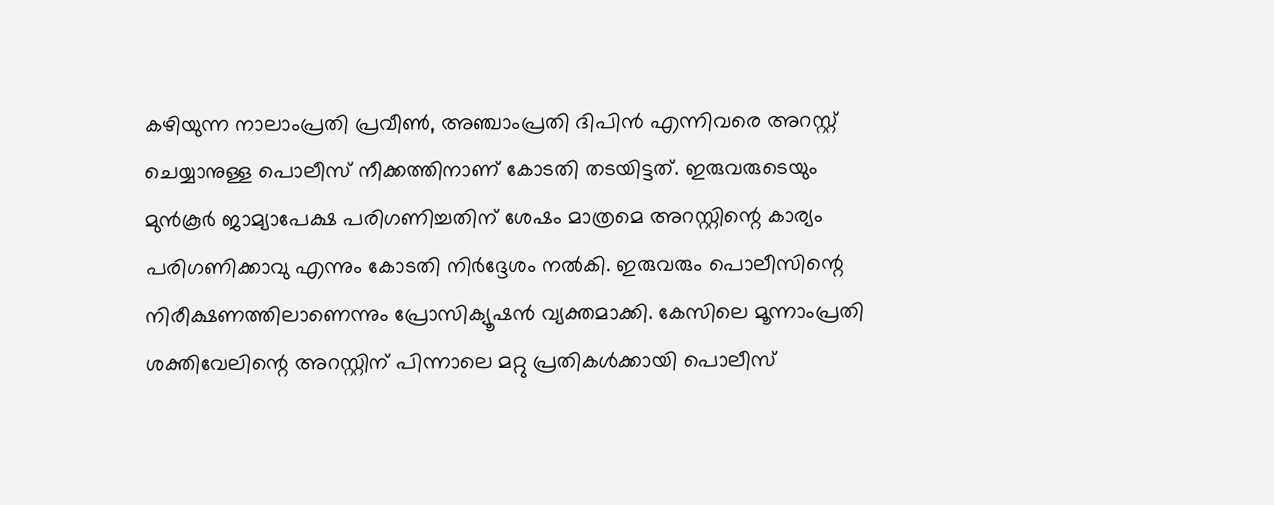കഴിയുന്ന നാലാംപ്രതി പ്രവീൺ, അഞ്ചാംപ്രതി ദിപിൻ എന്നിവരെ അറസ്റ്റ് ചെയ്യാനുള്ള പൊലീസ് നീക്കത്തിനാണ് കോടതി തടയിട്ടത്. ഇരുവരുടെയും മുൻകൂർ ജാമ്യാപേക്ഷ പരിഗണിച്ചതിന് ശേഷം മാത്രമെ അറസ്റ്റിന്റെ കാര്യം പരിഗണിക്കാവു എന്നും കോടതി നിർദ്ദേശം നൽകി. ഇരുവരും പൊലീസിന്റെ നിരീക്ഷണത്തിലാണെന്നും പ്രോസിക്യൂഷൻ വ്യക്തമാക്കി. കേസിലെ മൂന്നാംപ്രതി ശക്തിവേലിന്റെ അറസ്റ്റിന് പിന്നാലെ മറ്റു പ്രതികൾക്കായി പൊലീസ്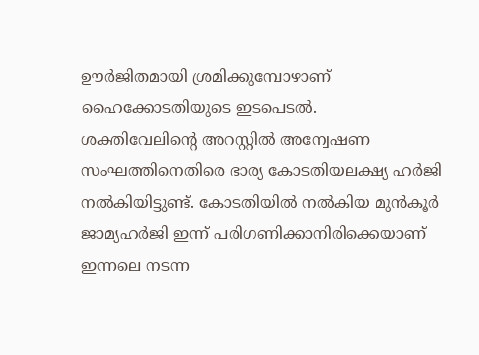ഊർജിതമായി ശ്രമിക്കുമ്പോഴാണ് ഹൈക്കോടതിയുടെ ഇടപെടൽ.
ശക്തിവേലിന്റെ അറസ്റ്റിൽ അന്വേഷണ സംഘത്തിനെതിരെ ഭാര്യ കോടതിയലക്ഷ്യ ഹർജി നൽകിയിട്ടുണ്ട്. കോടതിയിൽ നൽകിയ മുൻകൂർ ജാമ്യഹർജി ഇന്ന് പരിഗണിക്കാനിരിക്കെയാണ് ഇന്നലെ നടന്ന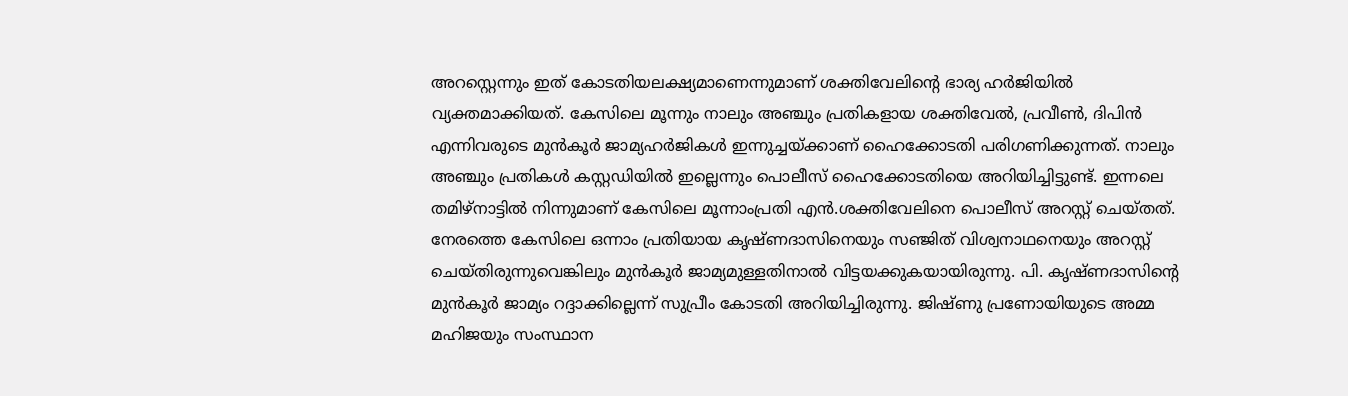അറസ്റ്റെന്നും ഇത് കോടതിയലക്ഷ്യമാണെന്നുമാണ് ശക്തിവേലിന്റെ ഭാര്യ ഹർജിയിൽ വ്യക്തമാക്കിയത്. കേസിലെ മൂന്നും നാലും അഞ്ചും പ്രതികളായ ശക്തിവേൽ, പ്രവീൺ, ദിപിൻ എന്നിവരുടെ മുൻകൂർ ജാമ്യഹർജികൾ ഇന്നുച്ചയ്ക്കാണ് ഹൈക്കോടതി പരിഗണിക്കുന്നത്. നാലും അഞ്ചും പ്രതികൾ കസ്റ്റഡിയിൽ ഇല്ലെന്നും പൊലീസ് ഹൈക്കോടതിയെ അറിയിച്ചിട്ടുണ്ട്. ഇന്നലെ തമിഴ്നാട്ടിൽ നിന്നുമാണ് കേസിലെ മൂന്നാംപ്രതി എൻ.ശക്തിവേലിനെ പൊലീസ് അറസ്റ്റ് ചെയ്തത്.
നേരത്തെ കേസിലെ ഒന്നാം പ്രതിയായ കൃഷ്ണദാസിനെയും സഞ്ജിത് വിശ്വനാഥനെയും അറസ്റ്റ് ചെയ്തിരുന്നുവെങ്കിലും മുൻകൂർ ജാമ്യമുള്ളതിനാൽ വിട്ടയക്കുകയായിരുന്നു. പി. കൃഷ്ണദാസിന്റെ മുൻകൂർ ജാമ്യം റദ്ദാക്കില്ലെന്ന് സുപ്രീം കോടതി അറിയിച്ചിരുന്നു. ജിഷ്ണു പ്രണോയിയുടെ അമ്മ മഹിജയും സംസ്ഥാന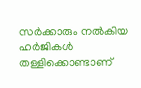സർക്കാരും നൽകിയ ഹർജികൾ തള്ളിക്കൊണ്ടാണ്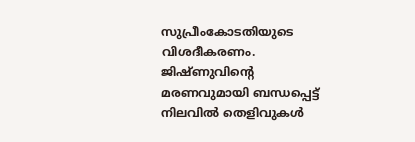സുപ്രീംകോടതിയുടെ വിശദീകരണം.
ജിഷ്ണുവിന്റെ മരണവുമായി ബന്ധപ്പെട്ട് നിലവിൽ തെളിവുകൾ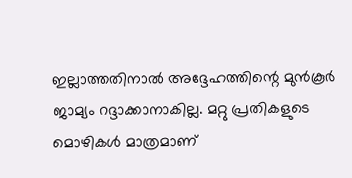ഇല്ലാത്തതിനാൽ അദ്ദേഹത്തിന്റെ മുൻകൂർ ജാമ്യം റദ്ദാക്കാനാകില്ല. മറ്റു പ്രതികളുടെ മൊഴികൾ മാത്രമാണ്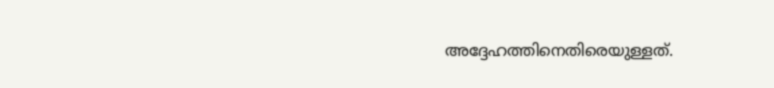അദ്ദേഹത്തിനെതിരെയുള്ളത്.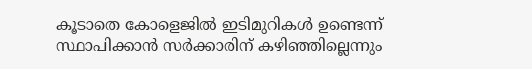കൂടാതെ കോളെജിൽ ഇടിമുറികൾ ഉണ്ടെന്ന് സ്ഥാപിക്കാൻ സർക്കാരിന് കഴിഞ്ഞില്ലെന്നും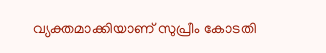വ്യക്തമാക്കിയാണ് സുപ്രീം കോടതി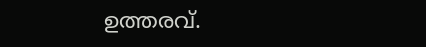ഉത്തരവ്.